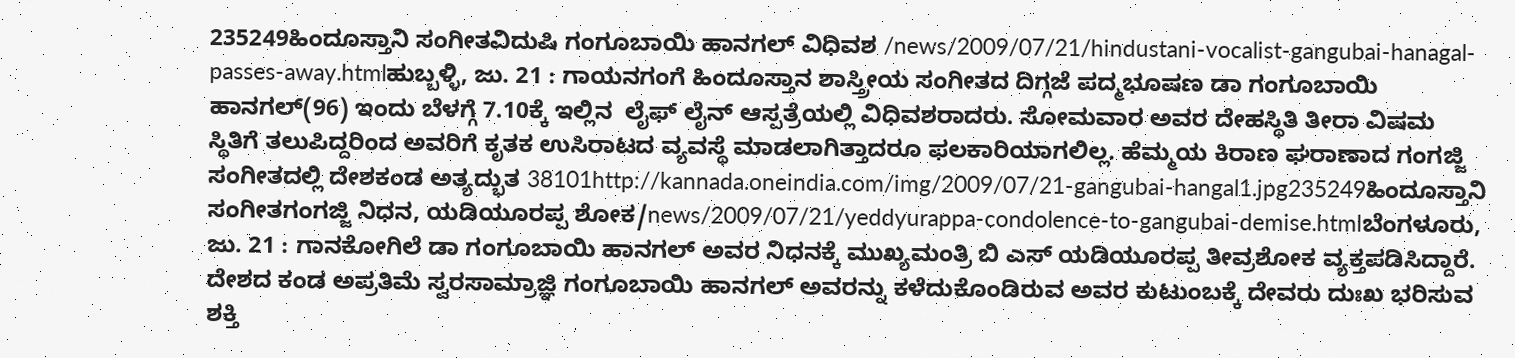235249ಹಿಂದೂಸ್ತಾನಿ ಸಂಗೀತವಿದುಷಿ ಗಂಗೂಬಾಯಿ ಹಾನಗಲ್ ವಿಧಿವಶ /news/2009/07/21/hindustani-vocalist-gangubai-hanagal-passes-away.htmlಹುಬ್ಬಳ್ಳಿ, ಜು. 21 : ಗಾಯನಗಂಗೆ ಹಿಂದೂಸ್ತಾನ ಶಾಸ್ತ್ರೀಯ ಸಂಗೀತದ ದಿಗ್ಗಜೆ ಪದ್ಮಭೂಷಣ ಡಾ ಗಂಗೂಬಾಯಿ ಹಾನಗಲ್(96) ಇಂದು ಬೆಳಗ್ಗೆ 7.10ಕ್ಕೆ ಇಲ್ಲಿನ  ಲೈಫ್ ಲೈನ್ ಆಸ್ಪತ್ರೆಯಲ್ಲಿ ವಿಧಿವಶರಾದರು. ಸೋಮವಾರ ಅವರ ದೇಹಸ್ಥಿತಿ ತೀರಾ ವಿಷಮ ಸ್ಥಿತಿಗೆ ತಲುಪಿದ್ದರಿಂದ ಅವರಿಗೆ ಕೃತಕ ಉಸಿರಾಟದ ವ್ಯವಸ್ಥೆ ಮಾಡಲಾಗಿತ್ತಾದರೂ ಫಲಕಾರಿಯಾಗಲಿಲ್ಲ. ಹೆಮ್ಮಯ ಕಿರಾಣ ಘರಾಣಾದ ಗಂಗಜ್ಜಿ  ಸಂಗೀತದಲ್ಲಿ ದೇಶಕಂಡ ಅತ್ಯದ್ಭುತ 38101http://kannada.oneindia.com/img/2009/07/21-gangubai-hangal1.jpg235249ಹಿಂದೂಸ್ತಾನಿ ಸಂಗೀತಗಂಗಜ್ಜಿ ನಿಧನ, ಯಡಿಯೂರಪ್ಪ ಶೋಕ/news/2009/07/21/yeddyurappa-condolence-to-gangubai-demise.htmlಬೆಂಗಳೂರು, ಜು. 21 : ಗಾನಕೋಗಿಲೆ ಡಾ ಗಂಗೂಬಾಯಿ ಹಾನಗಲ್ ಅವರ ನಿಧನಕ್ಕೆ ಮುಖ್ಯಮಂತ್ರಿ ಬಿ ಎಸ್ ಯಡಿಯೂರಪ್ಪ ತೀವ್ರಶೋಕ ವ್ಯಕ್ತಪಡಿಸಿದ್ದಾರೆ. ದೇಶದ ಕಂಡ ಅಪ್ರತಿಮೆ ಸ್ವರಸಾಮ್ರಾಜ್ಞಿ ಗಂಗೂಬಾಯಿ ಹಾನಗಲ್ ಅವರನ್ನು ಕಳೆದುಕೊಂಡಿರುವ ಅವರ ಕುಟುಂಬಕ್ಕೆ ದೇವರು ದುಃಖ ಭರಿಸುವ ಶಕ್ತಿ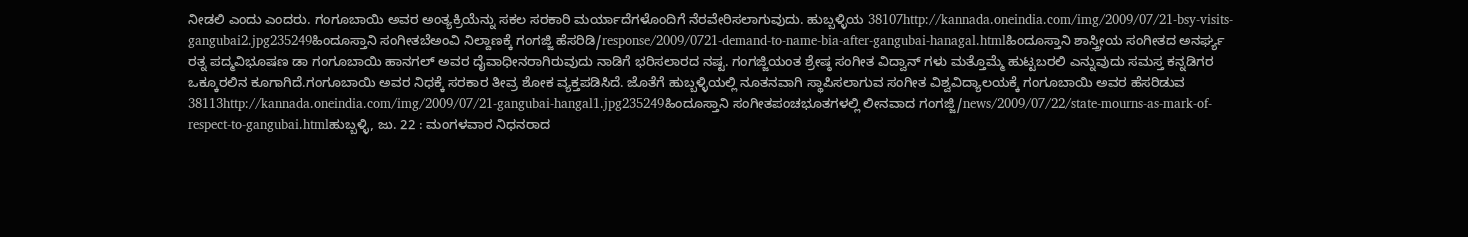ನೀಡಲಿ ಎಂದು ಎಂದರು. ಗಂಗೂಬಾಯಿ ಅವರ ಅಂತ್ಯಕ್ರಿಯೆನ್ನು ಸಕಲ ಸರಕಾರಿ ಮರ್ಯಾದೆಗಳೊಂದಿಗೆ ನೆರವೇರಿಸಲಾಗುವುದು. ಹುಬ್ಬಳ್ಳಿಯ 38107http://kannada.oneindia.com/img/2009/07/21-bsy-visits-gangubai2.jpg235249ಹಿಂದೂಸ್ತಾನಿ ಸಂಗೀತಬೆಅಂವಿ ನಿಲ್ದಾಣಕ್ಕೆ ಗಂಗಜ್ಜಿ ಹೆಸರಿಡಿ/response/2009/0721-demand-to-name-bia-after-gangubai-hanagal.htmlಹಿಂದೂಸ್ತಾನಿ ಶಾಸ್ತ್ರೀಯ ಸಂಗೀತದ ಅನರ್ಘ್ಯ ರತ್ನ ಪದ್ಮವಿಭೂಷಣ ಡಾ ಗಂಗೂಬಾಯಿ ಹಾನಗಲ್ ಅವರ ದೈವಾಧೀನರಾಗಿರುವುದು ನಾಡಿಗೆ ಭರಿಸಲಾರದ ನಷ್ಟ. ಗಂಗಜ್ಜಿಯಂತ ಶ್ರೇಷ್ಠ ಸಂಗೀತ ವಿದ್ವಾನ್ ಗಳು ಮತ್ತೊಮ್ಮೆ ಹುಟ್ಟಬರಲಿ ಎನ್ನುವುದು ಸಮಸ್ತ ಕನ್ನಡಿಗರ ಒಕ್ಕೂರಲಿನ ಕೂಗಾಗಿದೆ.ಗಂಗೂಬಾಯಿ ಅವರ ನಿಧಕ್ಕೆ ಸರಕಾರ ತೀವ್ರ ಶೋಕ ವ್ಯಕ್ತಪಡಿಸಿದೆ. ಜೊತೆಗೆ ಹುಬ್ಬಳ್ಳಿಯಲ್ಲಿ ನೂತನವಾಗಿ ಸ್ಥಾಪಿಸಲಾಗುವ ಸಂಗೀತ ವಿಶ್ವವಿದ್ಯಾಲಯಕ್ಕೆ ಗಂಗೂಬಾಯಿ ಅವರ ಹೆಸರಿಡುವ 38113http://kannada.oneindia.com/img/2009/07/21-gangubai-hangal1.jpg235249ಹಿಂದೂಸ್ತಾನಿ ಸಂಗೀತಪಂಚಭೂತಗಳಲ್ಲಿ ಲೀನವಾದ ಗಂಗಜ್ಜಿ/news/2009/07/22/state-mourns-as-mark-of-respect-to-gangubai.htmlಹುಬ್ಬಳ್ಳಿ, ಜು. 22 : ಮಂಗಳವಾರ ನಿಧನರಾದ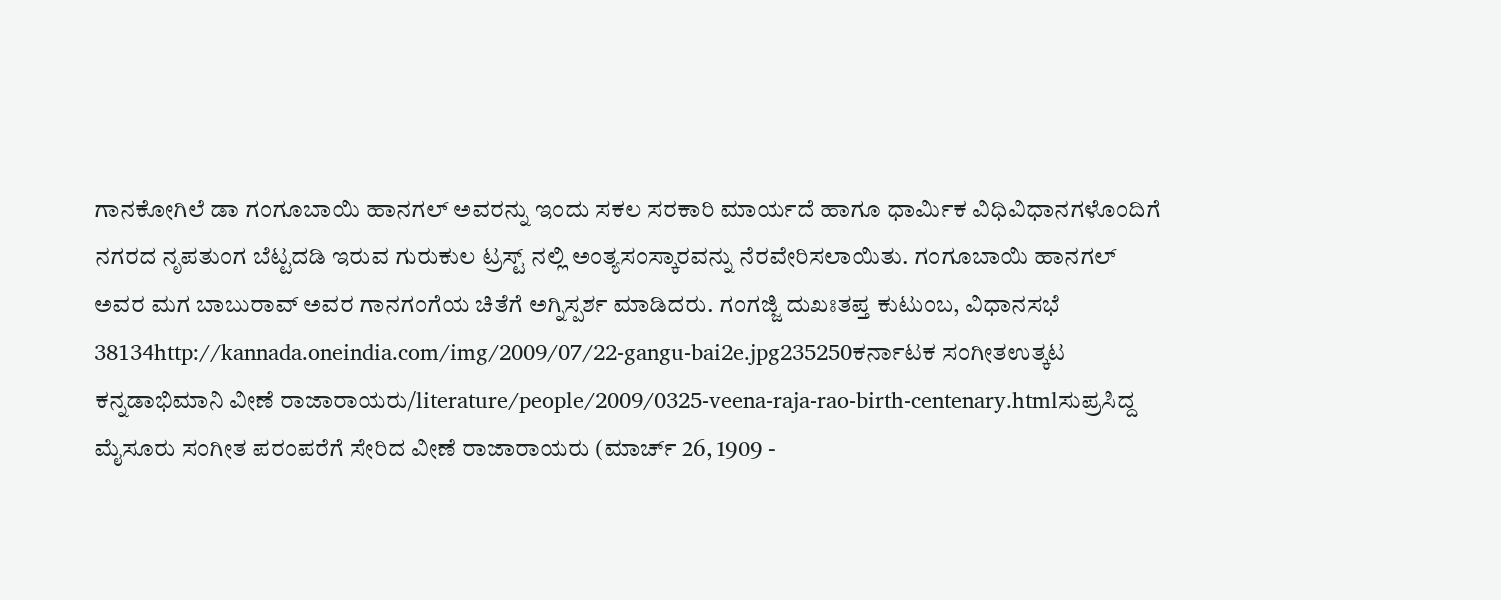ಗಾನಕೋಗಿಲೆ ಡಾ ಗಂಗೂಬಾಯಿ ಹಾನಗಲ್ ಅವರನ್ನು ಇಂದು ಸಕಲ ಸರಕಾರಿ ಮಾರ್ಯದೆ ಹಾಗೂ ಧಾರ್ಮಿಕ ವಿಧಿವಿಧಾನಗಳೊಂದಿಗೆ ನಗರದ ನೃಪತುಂಗ ಬೆಟ್ಟದಡಿ ಇರುವ ಗುರುಕುಲ ಟ್ರಸ್ಟ್ ನಲ್ಲಿ ಅಂತ್ಯಸಂಸ್ಕಾರವನ್ನು ನೆರವೇರಿಸಲಾಯಿತು. ಗಂಗೂಬಾಯಿ ಹಾನಗಲ್ ಅವರ ಮಗ ಬಾಬುರಾವ್ ಅವರ ಗಾನಗಂಗೆಯ ಚಿತೆಗೆ ಅಗ್ನಿಸ್ಪರ್ಶ ಮಾಡಿದರು. ಗಂಗಜ್ಜಿ ದುಖಃತಪ್ತ ಕುಟುಂಬ, ವಿಧಾನಸಭೆ 38134http://kannada.oneindia.com/img/2009/07/22-gangu-bai2e.jpg235250ಕರ್ನಾಟಕ ಸಂಗೀತಉತ್ಕಟ ಕನ್ನಡಾಭಿಮಾನಿ ವೀಣೆ ರಾಜಾರಾಯರು/literature/people/2009/0325-veena-raja-rao-birth-centenary.htmlಸುಪ್ರಸಿದ್ದ ಮೈಸೂರು ಸಂಗೀತ ಪರಂಪರೆಗೆ ಸೇರಿದ ವೀಣೆ ರಾಜಾರಾಯರು (ಮಾರ್ಚ್ 26, 1909 -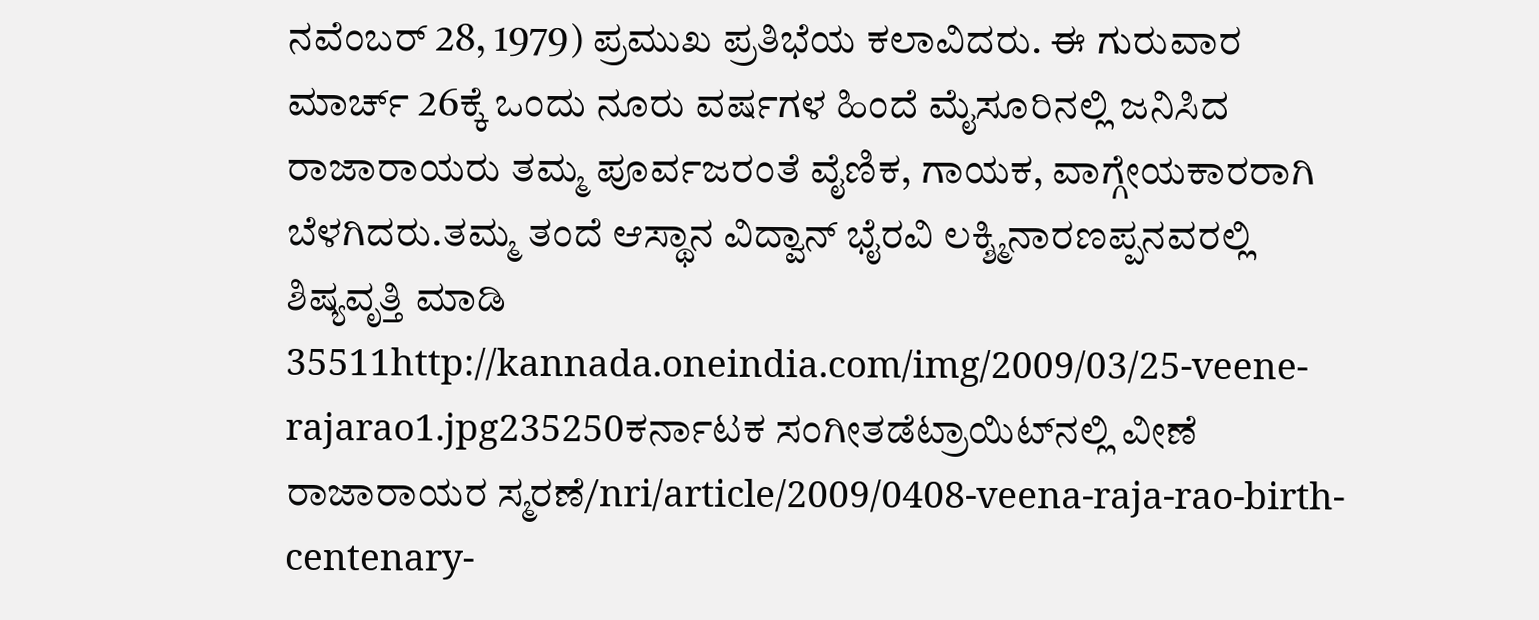ನವೆಂಬರ್ 28, 1979) ಪ್ರಮುಖ ಪ್ರತಿಭೆಯ ಕಲಾವಿದರು. ಈ ಗುರುವಾರ ಮಾರ್ಚ್ 26ಕ್ಕೆ ಒಂದು ನೂರು ವರ್ಷಗಳ ಹಿಂದೆ ಮೈಸೂರಿನಲ್ಲಿ ಜನಿಸಿದ ರಾಜಾರಾಯರು ತಮ್ಮ ಪೂರ್ವಜರಂತೆ ವೈಣಿಕ, ಗಾಯಕ, ವಾಗ್ಗೇಯಕಾರರಾಗಿ ಬೆಳಗಿದರು.ತಮ್ಮ ತಂದೆ ಆಸ್ಥಾನ ವಿದ್ವಾನ್ ಭೈರವಿ ಲಕ್ಶ್ಮಿನಾರಣಪ್ಪನವರಲ್ಲಿ ಶಿಷ್ಯವೃತ್ತಿ ಮಾಡಿ 35511http://kannada.oneindia.com/img/2009/03/25-veene-rajarao1.jpg235250ಕರ್ನಾಟಕ ಸಂಗೀತಡೆಟ್ರಾಯಿಟ್‌ನಲ್ಲಿ ವೀಣೆ ರಾಜಾರಾಯರ ಸ್ಮರಣೆ/nri/article/2009/0408-veena-raja-rao-birth-centenary-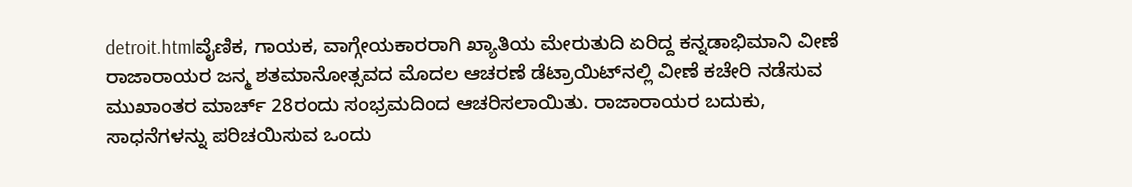detroit.htmlವೈಣಿಕ, ಗಾಯಕ, ವಾಗ್ಗೇಯಕಾರರಾಗಿ ಖ್ಯಾತಿಯ ಮೇರುತುದಿ ಏರಿದ್ದ ಕನ್ನಡಾಭಿಮಾನಿ ವೀಣೆ ರಾಜಾರಾಯರ ಜನ್ಮ ಶತಮಾನೋತ್ಸವದ ಮೊದಲ ಆಚರಣೆ ಡೆಟ್ರಾಯಿಟ್‌ನಲ್ಲಿ ವೀಣೆ ಕಚೇರಿ ನಡೆಸುವ ಮುಖಾಂತರ ಮಾರ್ಚ್ 28ರಂದು ಸಂಭ್ರಮದಿಂದ ಆಚರಿಸಲಾಯಿತು. ರಾಜಾರಾಯರ ಬದುಕು, ಸಾಧನೆಗಳನ್ನು ಪರಿಚಯಿಸುವ ಒಂದು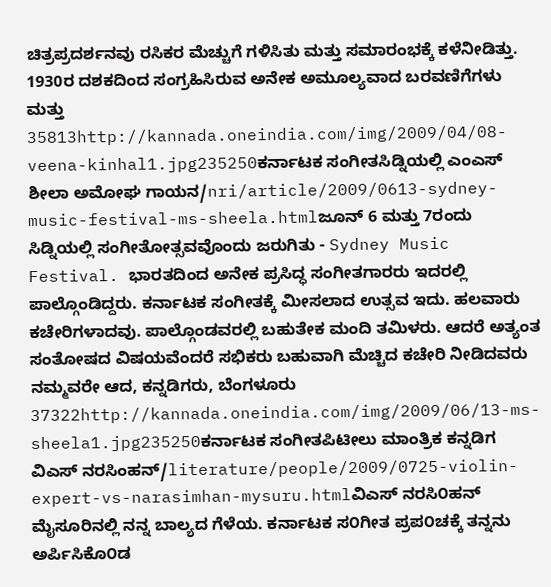ಚಿತ್ರಪ್ರದರ್ಶನವು ರಸಿಕರ ಮೆಚ್ಚುಗೆ ಗಳಿಸಿತು ಮತ್ತು ಸಮಾರಂಭಕ್ಕೆ ಕಳೆನೀಡಿತ್ತು. 1930ರ ದಶಕದಿಂದ ಸಂಗ್ರಹಿಸಿರುವ ಅನೇಕ ಅಮೂಲ್ಯವಾದ ಬರವಣಿಗೆಗಳು ಮತ್ತು 35813http://kannada.oneindia.com/img/2009/04/08-veena-kinhal1.jpg235250ಕರ್ನಾಟಕ ಸಂಗೀತಸಿಡ್ನಿಯಲ್ಲಿ ಎಂಎಸ್ ಶೀಲಾ ಅಮೋಘ ಗಾಯನ/nri/article/2009/0613-sydney-music-festival-ms-sheela.htmlಜೂನ್ 6 ಮತ್ತು 7ರಂದು ಸಿಡ್ನಿಯಲ್ಲಿ ಸಂಗೀತೋತ್ಸವವೊಂದು ಜರುಗಿತು - Sydney Music Festival. ಭಾರತದಿಂದ ಅನೇಕ ಪ್ರಸಿದ್ಧ ಸಂಗೀತಗಾರರು ಇದರಲ್ಲಿ ಪಾಲ್ಗೊಂಡಿದ್ದರು. ಕರ್ನಾಟಕ ಸಂಗೀತಕ್ಕೆ ಮೀಸಲಾದ ಉತ್ಸವ ಇದು. ಹಲವಾರು ಕಚೇರಿಗಳಾದವು. ಪಾಲ್ಗೊಂಡವರಲ್ಲಿ ಬಹುತೇಕ ಮಂದಿ ತಮಿಳರು. ಆದರೆ ಅತ್ಯಂತ ಸಂತೋಷದ ವಿಷಯವೆಂದರೆ ಸಭಿಕರು ಬಹುವಾಗಿ ಮೆಚ್ಚಿದ ಕಚೇರಿ ನೀಡಿದವರು ನಮ್ಮವರೇ ಆದ, ಕನ್ನಡಿಗರು, ಬೆಂಗಳೂರು 37322http://kannada.oneindia.com/img/2009/06/13-ms-sheela1.jpg235250ಕರ್ನಾಟಕ ಸಂಗೀತಪಿಟೀಲು ಮಾಂತ್ರಿಕ ಕನ್ನಡಿಗ ವಿಎಸ್ ನರಸಿಂಹನ್/literature/people/2009/0725-violin-expert-vs-narasimhan-mysuru.htmlವಿಎಸ್ ನರಸಿ೦ಹನ್ ಮೈಸೂರಿನಲ್ಲಿ ನನ್ನ ಬಾಲ್ಯದ ಗೆಳೆಯ. ಕರ್ನಾಟಕ ಸ೦ಗೀತ ಪ್ರಪ೦ಚಕ್ಕೆ ತನ್ನನು ಅರ್ಪಿಸಿಕೊ೦ಡ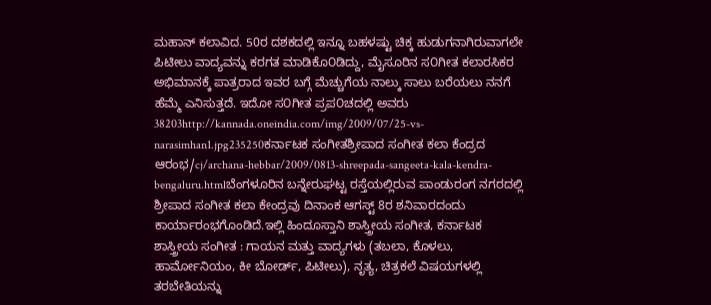ಮಹಾನ್ ಕಲಾವಿದ. 50ರ ದಶಕದಲ್ಲಿ ಇನ್ನೂ ಬಹಳಷ್ಟು ಚಿಕ್ಕ ಹುಡುಗನಾಗಿರುವಾಗಲೇ ಪಿಟೀಲು ವಾದ್ಯವನ್ನು ಕರಗತ ಮಾಡಿಕೊ೦ಡಿದ್ದು, ಮೈಸೂರಿನ ಸ೦ಗೀತ ಕಲಾರಸಿಕರ ಅಭಿಮಾನಕ್ಕೆ ಪಾತ್ರರಾದ ಇವರ ಬಗ್ಗೆ ಮೆಚ್ಚುಗೆಯ ನಾಲ್ಕು ಸಾಲು ಬರೆಯಲು ನನಗೆ ಹೆಮ್ಮೆ ಎನಿಸುತ್ತದೆ. ಇದೋ ಸ೦ಗೀತ ಪ್ರಪ೦ಚದಲ್ಲಿ ಅವರು 38203http://kannada.oneindia.com/img/2009/07/25-vs-narasimhan1.jpg235250ಕರ್ನಾಟಕ ಸಂಗೀತಶ್ರೀಪಾದ ಸಂಗೀತ ಕಲಾ ಕೆಂದ್ರದ ಆರಂಭ/cj/archana-hebbar/2009/0813-shreepada-sangeeta-kala-kendra-bengaluru.htmlಬೆಂಗಳೂರಿನ ಬನ್ನೇರುಘಟ್ಟ ರಸ್ತೆಯಲ್ಲಿರುವ ಪಾಂಡುರಂಗ ನಗರದಲ್ಲಿ ಶ್ರೀಪಾದ ಸಂಗೀತ ಕಲಾ ಕೇಂದ್ರವು ದಿನಾಂಕ ಆಗಸ್ಟ್ 8ರ ಶನಿವಾರದಂದು ಕಾರ್ಯಾರಂಭಗೊಂಡಿದೆ.ಇಲ್ಲಿ ಹಿಂದೂಸ್ತಾನಿ ಶಾಸ್ತ್ರೀಯ ಸಂಗೀತ, ಕರ್ನಾಟಕ ಶಾಸ್ತ್ರೀಯ ಸಂಗೀತ : ಗಾಯನ ಮತ್ತು ವಾದ್ಯಗಳು (ತಬಲಾ, ಕೊಳಲು, ಹಾರ್ಮೋನಿಯಂ, ಕೀ ಬೋರ್ಡ್, ಪಿಟೀಲು), ನೃತ್ಯ, ಚಿತ್ರಕಲೆ ವಿಷಯಗಳಲ್ಲಿ ತರಬೇತಿಯನ್ನು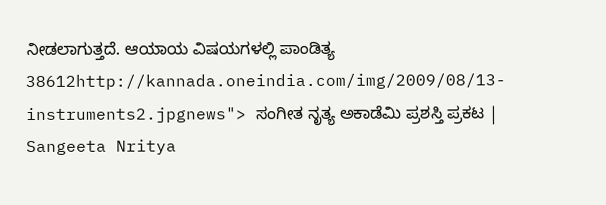ನೀಡಲಾಗುತ್ತದೆ. ಆಯಾಯ ವಿಷಯಗಳಲ್ಲಿ ಪಾಂಡಿತ್ಯ 38612http://kannada.oneindia.com/img/2009/08/13-instruments2.jpgnews"> ಸಂಗೀತ ನೃತ್ಯ ಅಕಾಡೆಮಿ ಪ್ರಶಸ್ತಿ ಪ್ರಕಟ | Sangeeta Nritya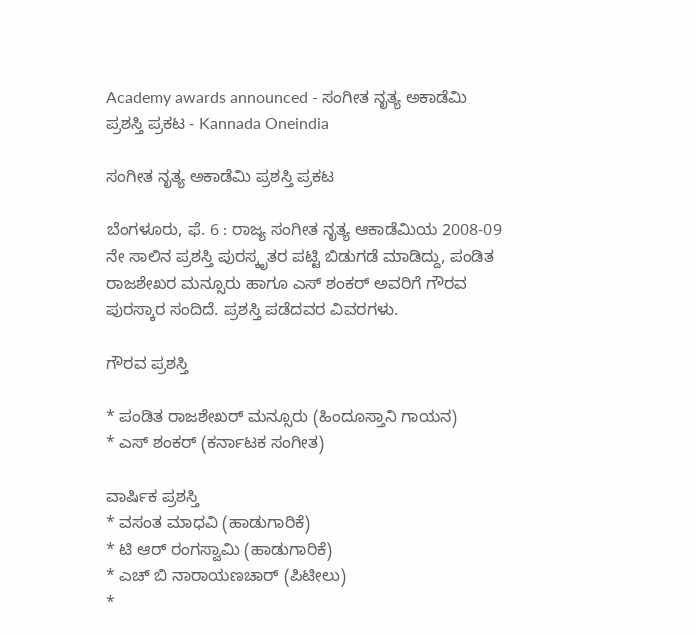Academy awards announced - ಸಂಗೀತ ನೃತ್ಯ ಅಕಾಡೆಮಿ ಪ್ರಶಸ್ತಿ ಪ್ರಕಟ - Kannada Oneindia

ಸಂಗೀತ ನೃತ್ಯ ಅಕಾಡೆಮಿ ಪ್ರಶಸ್ತಿ ಪ್ರಕಟ

ಬೆಂಗಳೂರು, ಫೆ. 6 : ರಾಜ್ಯ ಸಂಗೀತ ನೃತ್ಯ ಆಕಾಡೆಮಿಯ 2008-09 ನೇ ಸಾಲಿನ ಪ್ರಶಸ್ತಿ ಪುರಸ್ಕೃತರ ಪಟ್ಟಿ ಬಿಡುಗಡೆ ಮಾಡಿದ್ದು, ಪಂಡಿತ ರಾಜಶೇಖರ ಮನ್ಸೂರು ಹಾಗೂ ಎಸ್ ಶಂಕರ್ ಅವರಿಗೆ ಗೌರವ ಪುರಸ್ಕಾರ ಸಂದಿದೆ. ಪ್ರಶಸ್ತಿ ಪಡೆದವರ ವಿವರಗಳು.

ಗೌರವ ಪ್ರಶಸ್ತಿ

* ಪಂಡಿತ ರಾಜಶೇಖರ್ ಮನ್ಸೂರು (ಹಿಂದೂಸ್ತಾನಿ ಗಾಯನ)
* ಎಸ್ ಶಂಕರ್ (ಕರ್ನಾಟಕ ಸಂಗೀತ)

ವಾರ್ಷಿಕ ಪ್ರಶಸ್ತಿ
* ವಸಂತ ಮಾಧವಿ (ಹಾಡುಗಾರಿಕೆ)
* ಟಿ ಆರ್ ರಂಗಸ್ವಾಮಿ (ಹಾಡುಗಾರಿಕೆ)
* ಎಚ್ ಬಿ ನಾರಾಯಣಚಾರ್ (ಪಿಟೀಲು)
*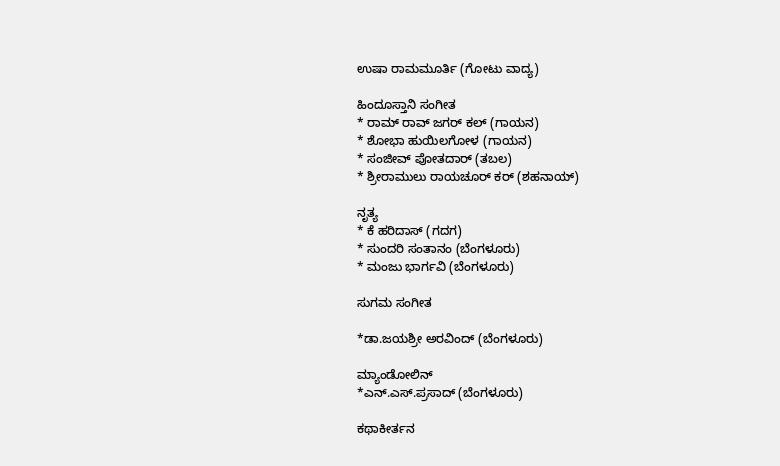ಉಷಾ ರಾಮಮೂರ್ತಿ (ಗೋಟು ವಾದ್ಯ)

ಹಿಂದೂಸ್ತಾನಿ ಸಂಗೀತ
* ರಾಮ್ ರಾವ್ ಜಗರ್ ಕಲ್ (ಗಾಯನ)
* ಶೋಭಾ ಹುಯಿಲಗೋಳ (ಗಾಯನ)
* ಸಂಜೀವ್ ಪೋತದಾರ್ (ತಬಲ)
* ಶ್ರೀರಾಮುಲು ರಾಯಚೂರ್ ಕರ್ (ಶಹನಾಯ್)

ನೃತ್ಯ
* ಕೆ ಹರಿದಾಸ್ (ಗದಗ)
* ಸುಂದರಿ ಸಂತಾನಂ (ಬೆಂಗಳೂರು)
* ಮಂಜು ಭಾರ್ಗವಿ (ಬೆಂಗಳೂರು)

ಸುಗಮ ಸಂಗೀತ

*ಡಾ.ಜಯಶ್ರೀ ಅರವಿಂದ್ (ಬೆಂಗಳೂರು)

ಮ್ಯಾಂಡೋಲಿನ್
*ಎನ್.ಎಸ್.ಪ್ರಸಾದ್ (ಬೆಂಗಳೂರು)

ಕಥಾಕೀರ್ತನ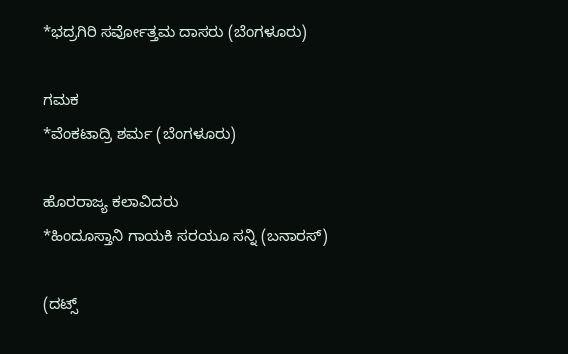*ಭದ್ರಗಿರಿ ಸರ್ವೋತ್ತಮ ದಾಸರು (ಬೆಂಗಳೂರು)

ಗಮಕ
*ವೆಂಕಟಾದ್ರಿ ಶರ್ಮ (ಬೆಂಗಳೂರು)

ಹೊರರಾಜ್ಯ ಕಲಾವಿದರು
*ಹಿಂದೂಸ್ತಾನಿ ಗಾಯಕಿ ಸರಯೂ ಸನ್ನಿ (ಬನಾರಸ್)

(ದಟ್ಸ್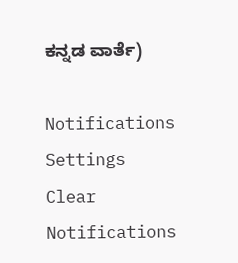ಕನ್ನಡ ವಾರ್ತೆ)

Notifications
Settings
Clear Notifications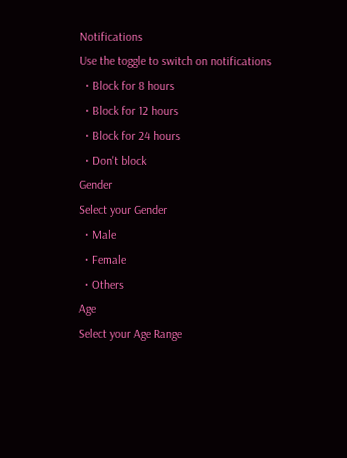Notifications
Use the toggle to switch on notifications
  • Block for 8 hours
  • Block for 12 hours
  • Block for 24 hours
  • Don't block
Gender
Select your Gender
  • Male
  • Female
  • Others
Age
Select your Age Range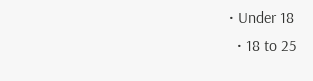• Under 18
  • 18 to 25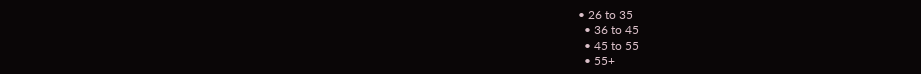• 26 to 35
  • 36 to 45
  • 45 to 55
  • 55+